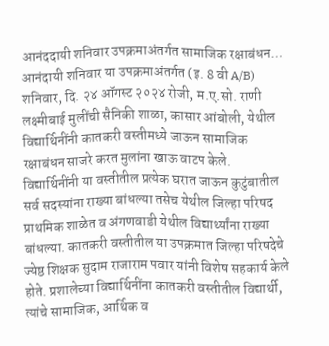आनंददायी शनिवार उपक्रमाअंतर्गत सामाजिक रक्षाबंधन…
आनंदायी शनिवार या उपक्रमाअंतर्गत (इ. 8 वी A/B) शनिवार, दि. २४ ऑगस्ट २०२४ रोजी, म.ए.सो. राणी लक्ष्मीबाई मुलींची सैनिकी शाळा, कासार आंबोली, येथील विद्यार्थिनींनी कातकरी वस्तीमध्ये जाऊन सामाजिक रक्षाबंधन साजरे करत मुलांना खाऊ वाटप केले. विद्यार्थिनींनी या वस्तीतील प्रत्येक घरात जाऊन कुटुंबातील सर्व सदस्यांना राख्या बांधल्या तसेच येथील जिल्हा परिषद प्राथमिक शाळेत व अंगणवाडी येथील विद्यार्थ्यांना राख्या बांधल्या. कातकरी वस्तीतील या उपक्रमात जिल्हा परिषदेचे ज्येष्ठ शिक्षक सुदाम राजाराम पवार यांनी विशेष सहकार्य केले होते. प्रशालेच्या विद्यार्थिनींना कातकरी वस्तीतील विद्यार्थी, त्यांचे सामाजिक, आर्थिक व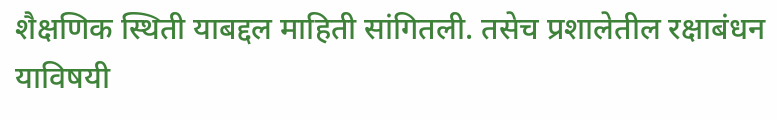शैक्षणिक स्थिती याबद्दल माहिती सांगितली. तसेच प्रशालेतील रक्षाबंधन याविषयी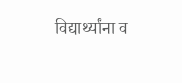विद्यार्थ्यांना व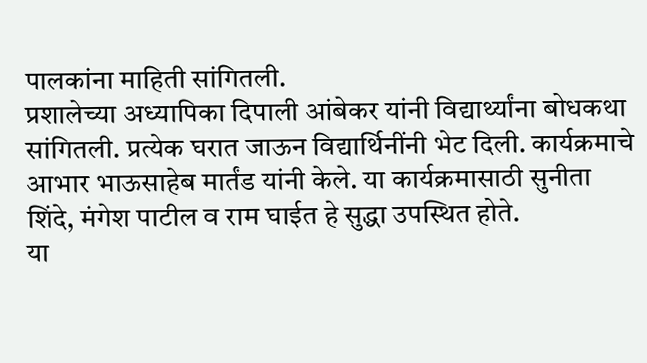पालकांना माहिती सांगितली.
प्रशालेच्या अध्यापिका दिपाली आंबेकर यांनी विद्यार्थ्यांना बोधकथा सांगितली. प्रत्येक घरात जाऊन विद्यार्थिनींनी भेट दिली. कार्यक्रमाचे आभार भाऊसाहेब मार्तंड यांनी केले. या कार्यक्रमासाठी सुनीता शिंदे, मंगेश पाटील व राम घाईत हे सुद्धा उपस्थित होते.
या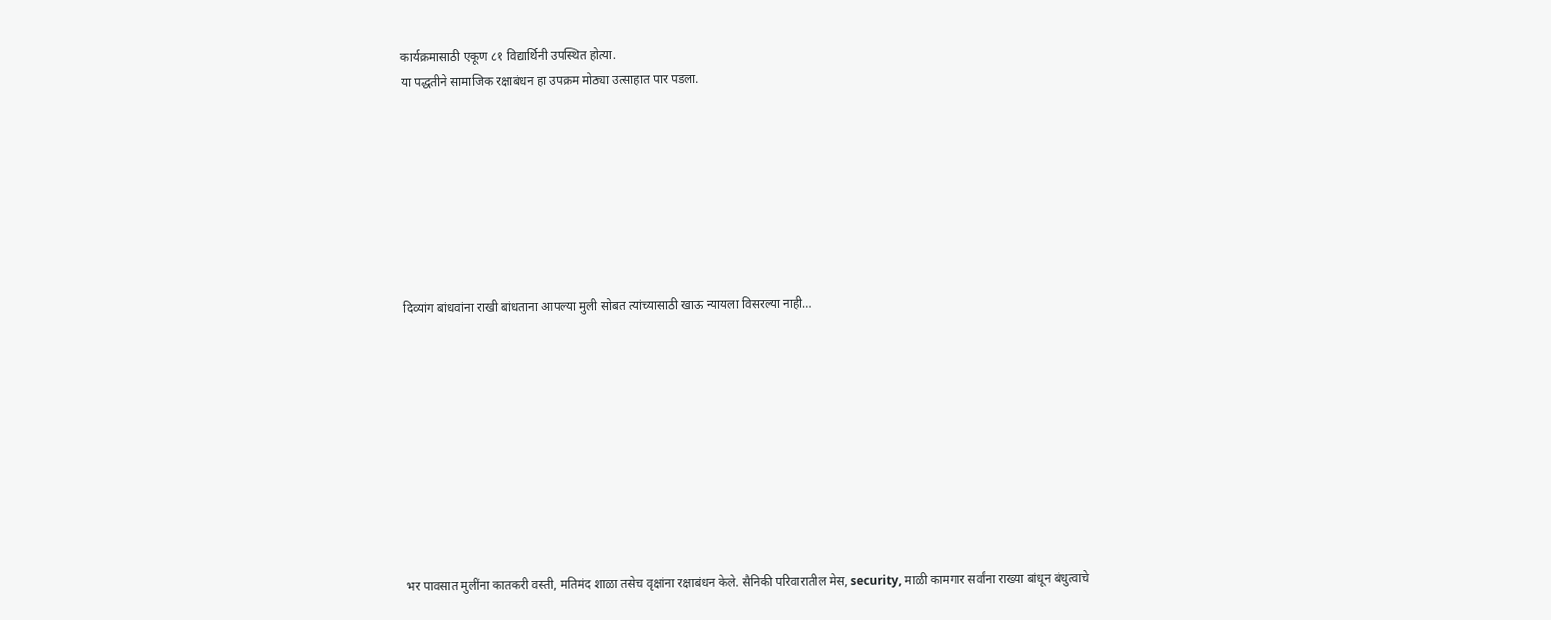कार्यक्रमासाठी एकूण ८१ विद्यार्थिनी उपस्थित होत्या.
या पद्धतीने सामाजिक रक्षाबंधन हा उपक्रम मोठ्या उत्साहात पार पडला.








दिव्यांग बांधवांना राखी बांधताना आपल्या मुली सोबत त्यांच्यासाठी खाऊ न्यायला विसरल्या नाही…










भर पावसात मुलींना कातकरी वस्ती, मतिमंद शाळा तसेच वृक्षांना रक्षाबंधन केले. सैनिकी परिवारातील मेस, security, माळी कामगार सर्वांना राख्या बांधून बंधुत्वाचे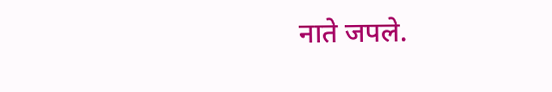नाते जपले.